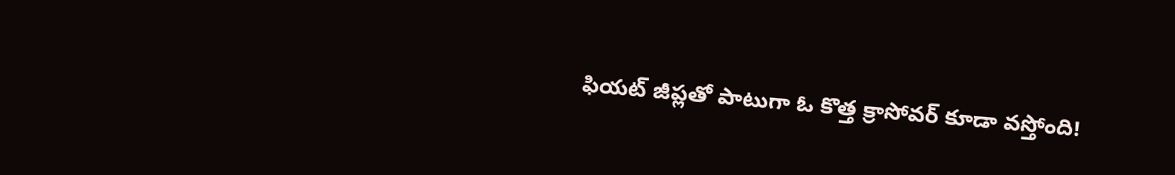ఫియట్ జీప్లతో పాటుగా ఓ కొత్త క్రాసోవర్ కూడా వస్తోంది!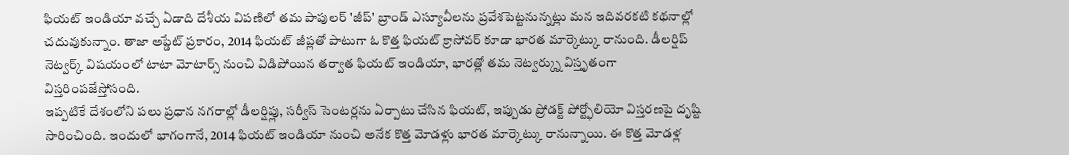ఫియట్ ఇండియా వచ్చే ఏడాది దేశీయ విపణిలో తమ పాపులర్ 'జీప్' బ్రాండ్ ఎస్యూవీలను ప్రవేశపెట్టనున్నట్లు మన ఇదివరకటి కథనాల్లో చదువుకున్నాం. తాజా అప్డేట్ ప్రకారం, 2014 ఫియట్ జీప్లతో పాటుగా ఓ కొత్త ఫియట్ క్రాసోవర్ కూడా భారత మార్కెట్కు రానుంది. డీలర్షిప్ నెట్వర్క్ విషయంలో టాటా మోటార్స్ నుంచి విడిపోయిన తర్వాత ఫియట్ ఇండియా, భారత్లో తమ నెట్వర్క్ను విస్తృతంగా విస్తరింపజేస్తోసంది.
ఇప్పటికే దేశంలోని పలు ప్రధాన నగరాల్లో డీలర్షిప్లు, సర్వీస్ సెంటర్లను ఏర్పాటు చేసిన ఫియట్, ఇప్పుడు ప్రోడక్ట్ పోర్ట్ఫోలియో విస్తరణపై దృష్టి సారించింది. ఇందులో భాగంగానే, 2014 ఫియట్ ఇండియా నుంచి అనేక కొత్త మోడళ్లు భారత మార్కెట్కు రానున్నాయి. ఈ కొత్త మోడళ్ల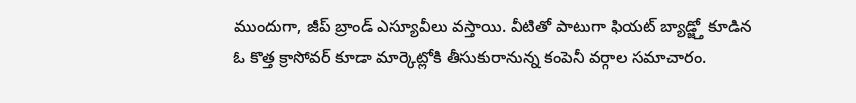ముందుగా, జీప్ బ్రాండ్ ఎస్యూవీలు వస్తాయి. వీటితో పాటుగా ఫియట్ బ్యాడ్జ్తో కూడిన ఓ కొత్త క్రాసోవర్ కూడా మార్కెట్లోకి తీసుకురానున్న కంపెనీ వర్గాల సమాచారం.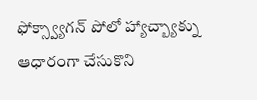ఫోక్స్వ్యాగన్ పోలో హ్యాచ్బ్యాక్ను ఆధారంగా చేసుకొని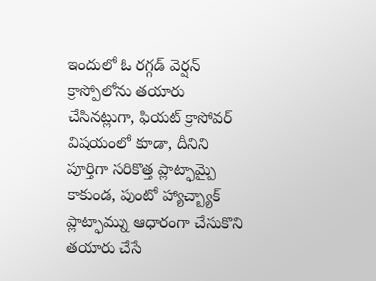ఇందులో ఓ రగ్గడ్ వెర్షన్ క్రాస్పోలోను తయారు చేసినట్లుగా, ఫియట్ క్రాసోవర్ విషయంలో కూడా, దీనిని పూర్తిగా సరికొత్త ప్లాట్ఫామ్పై కాకుండ, పుంటో హ్యాచ్బ్యాక్ ప్లాట్ఫామ్ను ఆధారంగా చేసుకొని తయారు చేసే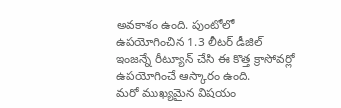అవకాశం ఉంది. పుంటోలో ఉపయోగించిన 1.3 లీటర్ డీజిల్ ఇంజన్నే రీట్యూన్ చేసి ఈ కొత్త క్రాసోవర్లో ఉపయోగించే ఆస్కారం ఉంది.
మరో ముఖ్యమైన విషయం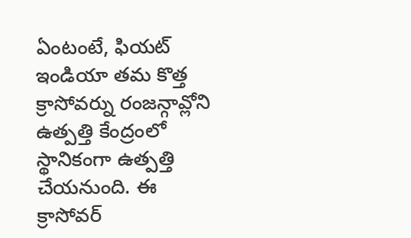ఏంటంటే, ఫియట్ ఇండియా తమ కొత్త క్రాసోవర్ను రంజన్గావ్లోని ఉత్పత్తి కేంద్రంలో స్థానికంగా ఉత్పత్తి చేయనుంది. ఈ క్రాసోవర్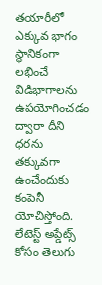తయారీలో ఎక్కువ భాగం స్థానికంగా లభించే విడిభాగాలను ఉపయోగించడం ద్వారా దీని ధరను తక్కువగా ఉంచేందుకు కంపెనీ యోచిస్తోంది. లేటెస్ట్ అప్డేట్స్ కోసం తెలుగు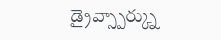డ్రైవ్స్పార్క్ను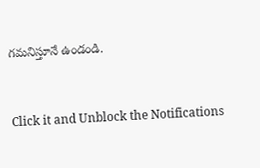గమనిస్తూనే ఉండండి.


Click it and Unblock the Notifications